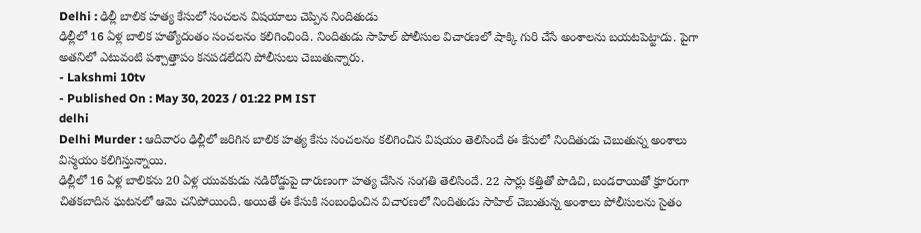Delhi : ఢిల్లీ బాలిక హత్య కేసులో సంచలన విషయాలు చెప్పిన నిందితుడు
ఢిల్లీలో 16 ఏళ్ల బాలిక హత్యోదంతం సంచలనం కలిగించింది. నిందితుడు సాహిల్ పోలీసుల విచారణలో షాక్కి గురి చేసే అంశాలను బయటపెట్టాడు. పైగా అతనిలో ఎటువంటి పశ్చాత్తాపం కనపడలేదని పోలీసులు చెబుతున్నారు.
- Lakshmi 10tv
- Published On : May 30, 2023 / 01:22 PM IST
delhi
Delhi Murder : ఆదివారం ఢిల్లీలో జరిగిన బాలిక హత్య కేసు సంచలనం కలిగించిన విషయం తెలిసిందే ఈ కేసులో నిందితుడు చెబుతున్న అంశాలు విస్మయం కలిగిస్తున్నాయి.
ఢిల్లీలో 16 ఏళ్ల బాలికను 20 ఏళ్ల యువకుడు నడిరోడ్డుపై దారుణంగా హత్య చేసిన సంగతి తెలిసిందే. 22 సార్లు కత్తితో పొడిచి, బండరాయితో క్రూరంగా చితకబాదిన ఘటనలో ఆమె చనిపోయింది. అయితే ఈ కేసుకి సంబంధించిన విచారణలో నిందితుడు సాహిల్ చెబుతున్న అంశాలు పోలీసులను సైతం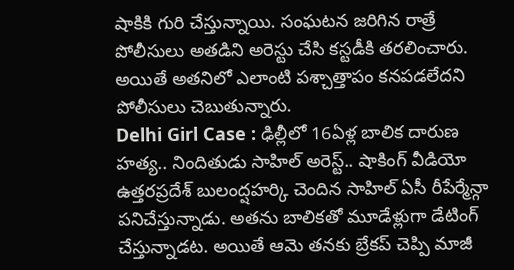షాకికి గురి చేస్తున్నాయి. సంఘటన జరిగిన రాత్రే పోలీసులు అతడిని అరెస్టు చేసి కస్టడీకి తరలించారు. అయితే అతనిలో ఎలాంటి పశ్చాత్తాపం కనపడలేదని పోలీసులు చెబుతున్నారు.
Delhi Girl Case : ఢిల్లీలో 16ఏళ్ల బాలిక దారుణ హత్య.. నిందితుడు సాహిల్ అరెస్ట్.. షాకింగ్ వీడియో
ఉత్తరప్రదేశ్ బులంద్షహర్కి చెందిన సాహిల్ ఏసీ రీపేర్మేన్గా పనిచేస్తున్నాడు. అతను బాలికతో మూడేళ్లుగా డేటింగ్ చేస్తున్నాడట. అయితే ఆమె తనకు బ్రేకప్ చెప్పి మాజీ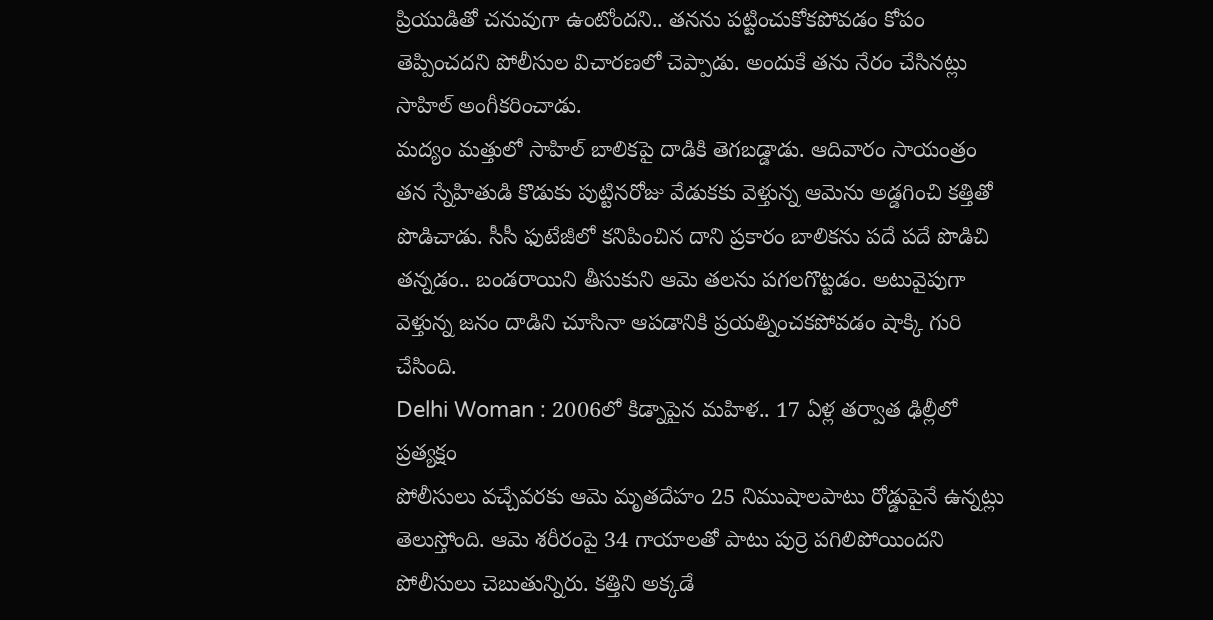ప్రియుడితో చనువుగా ఉంటోందని.. తనను పట్టించుకోకపోవడం కోపం తెప్పించదని పోలీసుల విచారణలో చెప్పాడు. అందుకే తను నేరం చేసినట్లు సాహిల్ అంగీకరించాడు.
మద్యం మత్తులో సాహిల్ బాలికపై దాడికి తెగబడ్డాడు. ఆదివారం సాయంత్రం తన స్నేహితుడి కొడుకు పుట్టినరోజు వేడుకకు వెళ్తున్న ఆమెను అడ్డగించి కత్తితో పొడిచాడు. సీసీ ఫుటేజీలో కనిపించిన దాని ప్రకారం బాలికను పదే పదే పొడిచి తన్నడం.. బండరాయిని తీసుకుని ఆమె తలను పగలగొట్టడం. అటువైపుగా వెళ్తున్న జనం దాడిని చూసినా ఆపడానికి ప్రయత్నించకపోవడం షాక్కి గురి చేసింది.
Delhi Woman : 2006లో కిడ్నాపైన మహిళ.. 17 ఏళ్ల తర్వాత ఢిల్లీలో ప్రత్యక్షం
పోలీసులు వచ్చేవరకు ఆమె మృతదేహం 25 నిముషాలపాటు రోడ్డుపైనే ఉన్నట్లు తెలుస్తోంది. ఆమె శరీరంపై 34 గాయాలతో పాటు పుర్రె పగిలిపోయిందని పోలీసులు చెబుతున్నిరు. కత్తిని అక్కడే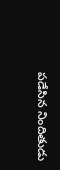పడేసిన నిందితుడు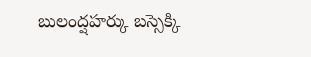బులంద్షహర్కు బస్సెక్కి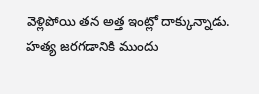వెళ్లిపోయి తన అత్త ఇంట్లో దాక్కున్నాడు. హత్య జరగడానికి ముందు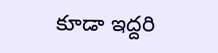కూడా ఇద్దరి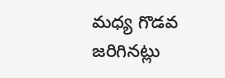మధ్య గొడవ జరిగినట్లు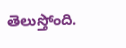తెలుస్తోంది.